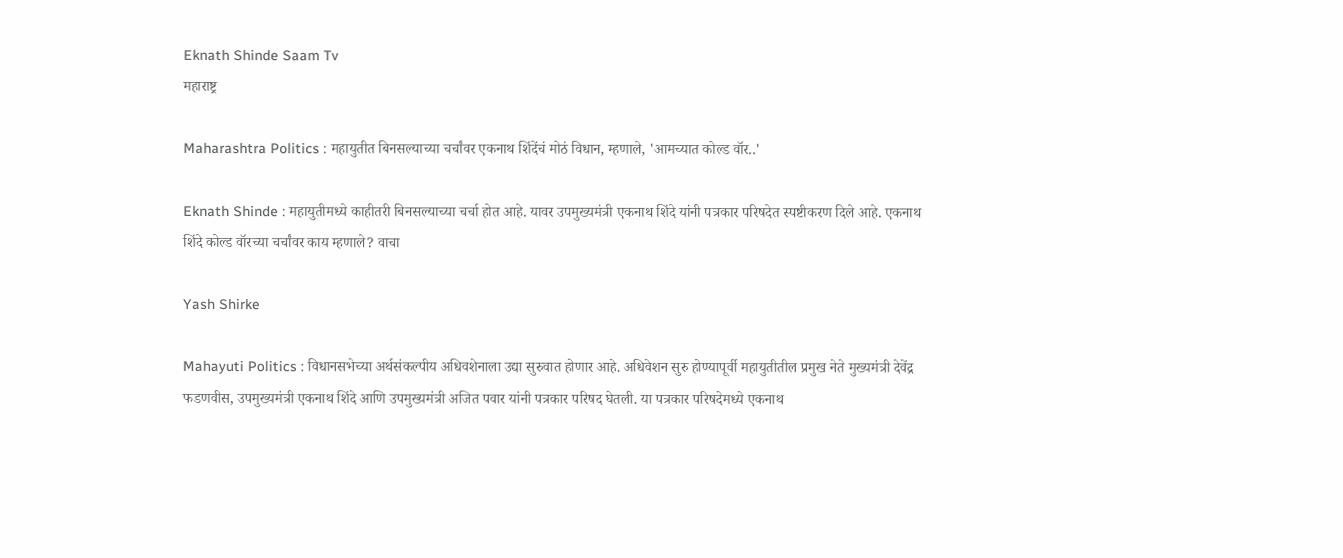Eknath Shinde Saam Tv
महाराष्ट्र

Maharashtra Politics : महायुतीत बिनसल्याच्या चर्चांवर एकनाथ शिंदेंचं मोठं विधान, म्हणाले, 'आमच्यात कोल्ड वॉर..'

Eknath Shinde : महायुतीमध्ये काहीतरी बिनसल्याच्या चर्चा होत आहे. यावर उपमुख्यमंत्री एकनाथ शिंदे यांनी पत्रकार परिषदेत स्पष्टीकरण दिले आहे. एकनाथ शिंदे कोल्ड वॉरच्या चर्चांवर काय म्हणाले? वाचा

Yash Shirke

Mahayuti Politics : विधानसभेच्या अर्थसंकल्पीय अधिवशेनाला उद्या सुरुवात होणार आहे. अधिवेशन सुरु होण्यापूर्वी महायुतीतील प्रमुख नेते मुख्यमंत्री देवेंद्र फडणवीस, उपमुख्यमंत्री एकनाथ शिंदे आणि उपमुख्यमंत्री अजित पवार यांनी पत्रकार परिषद घेतली. या पत्रकार परिषदेमध्ये एकनाथ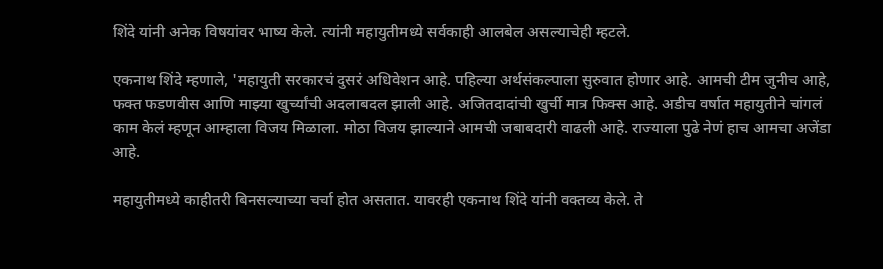शिंदे यांनी अनेक विषयांवर भाष्य केले. त्यांनी महायुतीमध्ये सर्वकाही आलबेल असल्याचेही म्हटले.

एकनाथ शिंदे म्हणाले, 'महायुती सरकारचं दुसरं अधिवेशन आहे. पहिल्या अर्थसंकल्पाला सुरुवात होणार आहे. आमची टीम जुनीच आहे, फक्त फडणवीस आणि माझ्या खुर्च्यांची अदलाबदल झाली आहे. अजितदादांची खुर्ची मात्र फिक्स आहे. अडीच वर्षात महायुतीने चांगलं काम केलं म्हणून आम्हाला विजय मिळाला. मोठा विजय झाल्याने आमची जबाबदारी वाढली आहे. राज्याला पुढे नेणं हाच आमचा अजेंडा आहे.

महायुतीमध्ये काहीतरी बिनसल्याच्या चर्चा होत असतात. यावरही एकनाथ शिंदे यांनी वक्तव्य केले. ते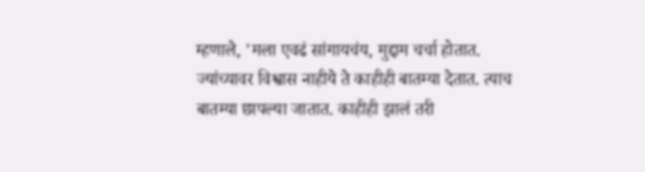म्हणाले, 'मला एवढं सांगायचंय, मुद्दाम चर्चा होतात. ज्यांच्यावर विश्वास नाहीये ते काहीही बातम्या देतात. त्याच बातम्या छापल्या जातात. काहीही झालं तरी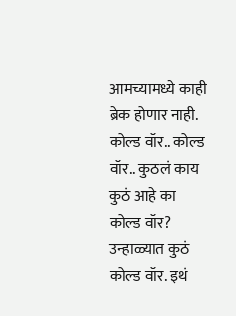आमच्यामध्ये काही ब्रेक होणार नाही. कोल्ड वॉर.. कोल्ड वॉर.. कुठलं काय कुठं आहे का कोल्ड वॉर? उन्हाळ्यात कुठं कोल्ड वॉर. इथं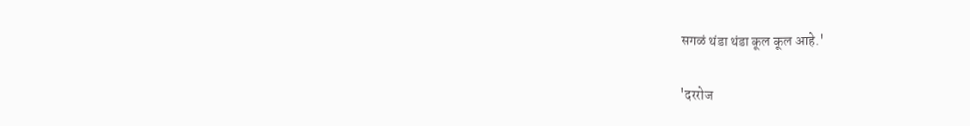सगळं थंडा थंडा कूल कूल आहे.'

'दररोज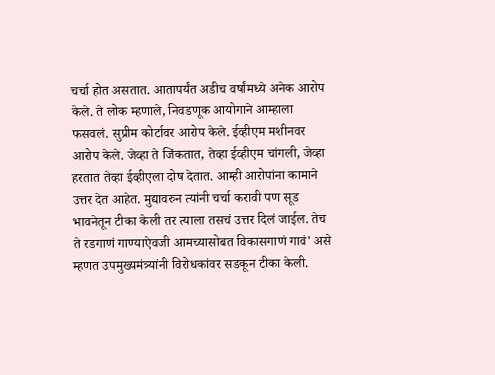चर्चा होत असतात. आतापर्यंत अडीच वर्षांमध्ये अनेक आरोप केले. ते लोक म्हणाले, निवडणूक आयोगाने आम्हाला फसवलं. सुप्रीम कोर्टावर आरोप केले. ईव्हीएम मशीनवर आरोप केले. जेव्हा ते जिंकतात, तेव्हा ईव्हीएम चांगली, जेव्हा हरतात तेव्हा ईव्हीएला दोष देतात. आम्ही आरोपांना कामाने उत्तर देत आहेत. मुद्यावरुन त्यांनी चर्चा करावी पण सूड भावनेतून टीका केली तर त्याला तसचं उत्तर दिलं जाईल. तेच ते रडगाणं गाण्याऐवजी आमच्यासोबत विकासगाणं गावं' असे म्हणत उपमुख्यमंत्र्यांनी विरोधकांवर सडकून टीका केली.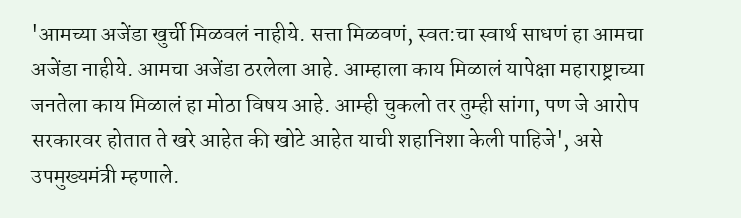'आमच्या अजेंडा खुर्ची मिळवलं नाहीये. सत्ता मिळवणं, स्वत:चा स्वार्थ साधणं हा आमचा अजेंडा नाहीये. आमचा अजेंडा ठरलेला आहे. आम्हाला काय मिळालं यापेक्षा महाराष्ट्राच्या जनतेला काय मिळालं हा मोठा विषय आहे. आम्ही चुकलो तर तुम्ही सांगा, पण जे आरोप सरकारवर होतात ते खरे आहेत की खोटे आहेत याची शहानिशा केली पाहिजे', असे उपमुख्यमंत्री म्हणाले.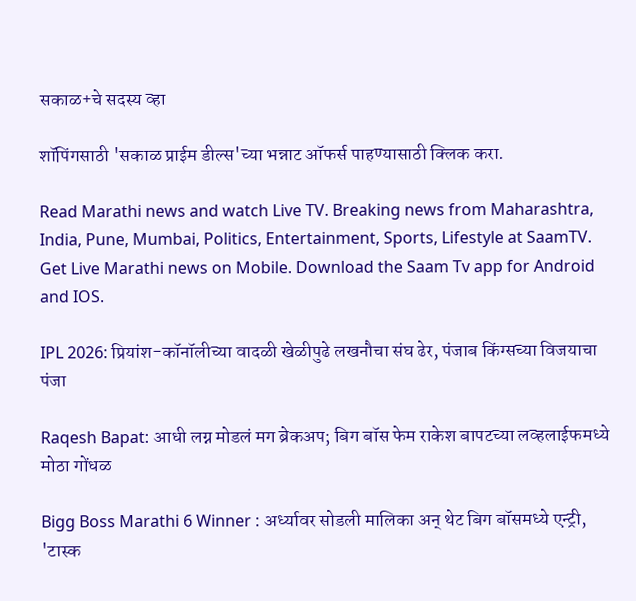सकाळ+चे सदस्य व्हा

शॉपिंगसाठी 'सकाळ प्राईम डील्स'च्या भन्नाट ऑफर्स पाहण्यासाठी क्लिक करा.

Read Marathi news and watch Live TV. Breaking news from Maharashtra, India, Pune, Mumbai, Politics, Entertainment, Sports, Lifestyle at SaamTV. Get Live Marathi news on Mobile. Download the Saam Tv app for Android and IOS.

IPL 2026: प्रियांश-कॉनॉलीच्या वादळी खेळीपुढे लखनौचा संघ ढेर, पंजाब किंग्सच्या विजयाचा पंजा

Raqesh Bapat: आधी लग्न मोडलं मग ब्रेकअप; बिग बॉस फेम राकेश बापटच्या लव्हलाईफमध्ये मोठा गोंधळ

Bigg Boss Marathi 6 Winner : अर्ध्यावर सोडली मालिका अन् थेट बिग बॉसमध्ये एन्ट्री, 'टास्क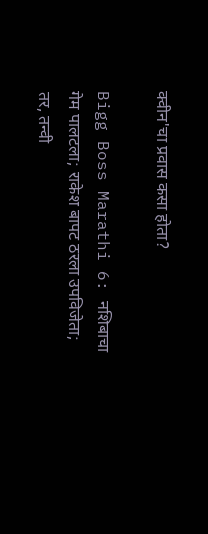क्वीन'चा प्रवास कसा होता?

Bigg Boss Marathi 6: नशिबाचा गेम पालटला; राकेश बापट ठरला उपविजेता; तर, तन्वी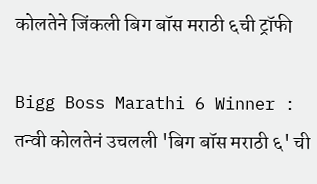कोलतेने जिंकली बिग बॉस मराठी ६ची ट्रॉफी

Bigg Boss Marathi 6 Winner : तन्वी कोलतेनं उचलली 'बिग बॉस मराठी ६' ची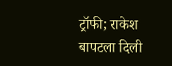ट्रॉफी; राकेश बापटला दिली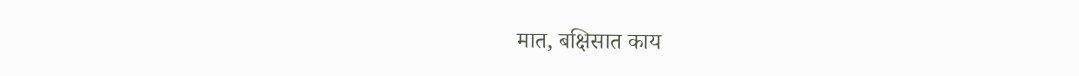मात, बक्षिसात काय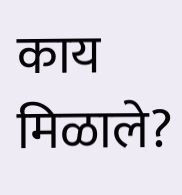काय मिळाले?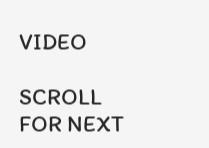VIDEO

SCROLL FOR NEXT